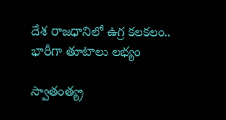దేశ రాజ‌ధానిలో ఉగ్ర క‌ల‌క‌లం.. భారీగా తూటాలు ల‌భ్యం

స్వాతంత్య్ర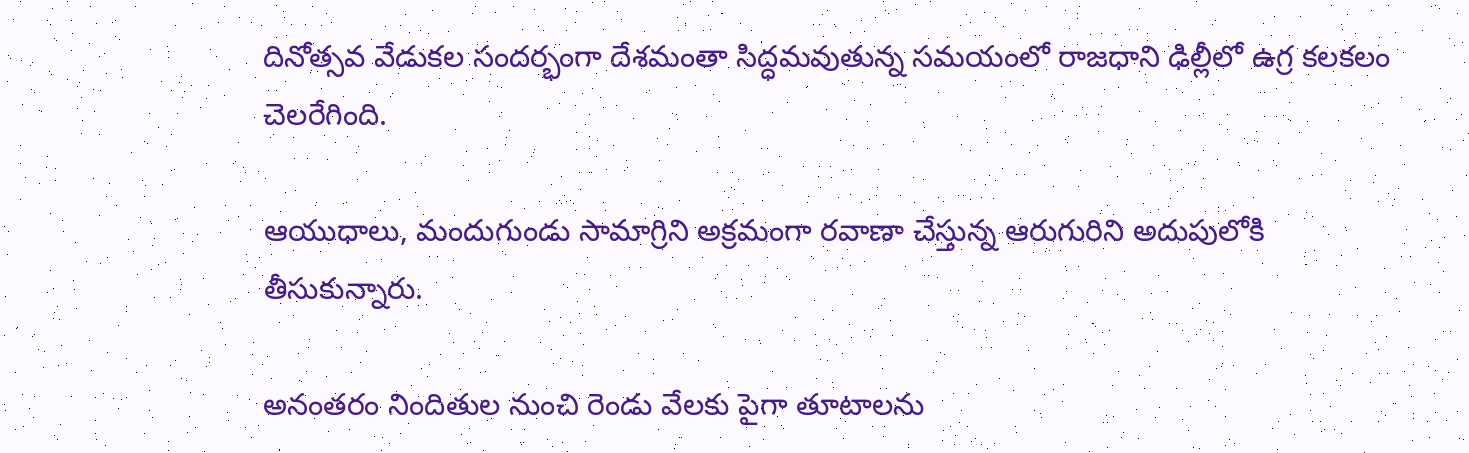దినోత్స‌వ వేడుక‌ల సంద‌ర్భంగా దేశమంతా సిద్ధ‌మ‌వుతున్న స‌మ‌యంలో రాజ‌ధాని ఢిల్లీలో ఉగ్ర క‌ల‌క‌లం చెల‌రేగింది.

ఆయుధాలు, మందుగుండు సామాగ్రిని అక్ర‌మంగా ర‌వాణా చేస్తున్న ఆరుగురిని అదుపులోకి తీసుకున్నారు.

అనంత‌రం నిందితుల నుంచి రెండు వేలకు పైగా తూటాల‌ను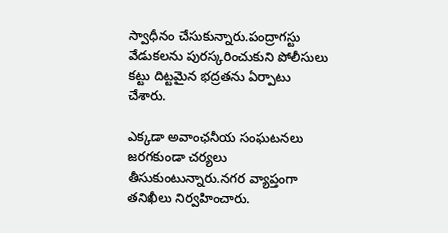స్వాధీనం చేసుకున్నారు.పంద్రాగ‌స్టు వేడుక‌ల‌ను పుర‌స్క‌రించుకుని పోలీసులు క‌ట్టు దిట్ట‌మైన భ‌ద్ర‌త‌ను ఏర్పాటు చేశారు.

ఎక్క‌డా అవాంఛ‌నీయ సంఘ‌ట‌న‌లు జ‌ర‌గ‌కుండా చ‌ర్య‌లు తీసుకుంటున్నారు.న‌గ‌ర వ్యాప్తంగా త‌నిఖీలు నిర్వ‌హించారు.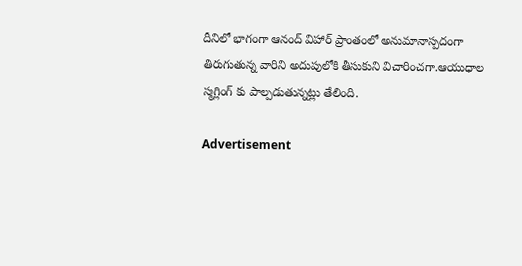దీనిలో భాగంగా ఆనంద్ విహార్ ప్రాంతంలో అనుమానాస్ప‌దంగా తిరుగుతున్న వారిని అదుపులోకి తీసుకుని విచారించ‌గా.ఆయుధాల స్మ‌గ్లింగ్ కు పాల్ప‌డుతున్న‌ట్లు తేలింది.

Advertisement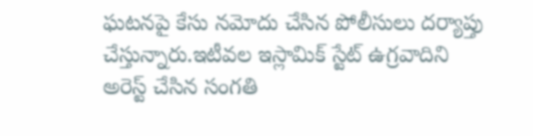ఘ‌ట‌న‌పై కేసు న‌మోదు చేసిన పోలీసులు ద‌ర్యాప్తు చేస్తున్నారు.ఇటీవ‌ల ఇస్లామిక్ స్టేట్ ఉగ్ర‌వాదిని అరెస్ట్ చేసిన సంగ‌తి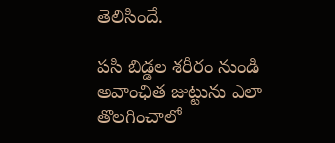తెలిసిందే.

ప‌సి బిడ్డ‌ల శరీరం నుండి అవాంఛిత జుట్టును ఎలా తొలగించాలో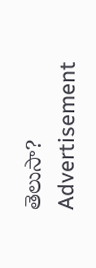తెలుసా?
Advertisement